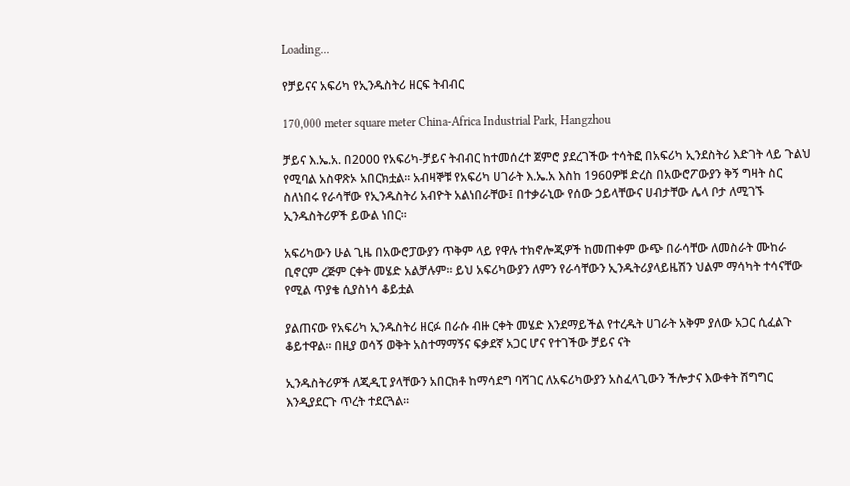Loading...

የቻይናና አፍሪካ የኢንዱስትሪ ዘርፍ ትብብር

170,000 meter square meter China-Africa Industrial Park, Hangzhou

ቻይና እ.ኤ.አ. በ2000 የአፍሪካ-ቻይና ትብብር ከተመሰረተ ጀምሮ ያደረገችው ተሳትፎ በአፍሪካ ኢንደስትሪ እድገት ላይ ጉልህ የሚባል አስዋጽኦ አበርክቷል። አብዛኞቹ የአፍሪካ ሀገራት እ.ኤ.አ እስከ 1960ዎቹ ድረስ በአውሮፖውያን ቅኝ ግዛት ስር ስለነበሩ የራሳቸው የኢንዱስትሪ አብዮት አልነበራቸው፤ በተቃራኒው የሰው ኃይላቸውና ሀብታቸው ሌላ ቦታ ለሚገኙ ኢንዱስትሪዎች ይውል ነበር።

አፍሪካውን ሁል ጊዜ በአውሮፓውያን ጥቅም ላይ የዋሉ ተክኖሎጂዎች ከመጠቀም ውጭ በራሳቸው ለመስራት ሙከራ ቢኖርም ረጅም ርቀት መሄድ አልቻሉም። ይህ አፍሪካውያን ለምን የራሳቸውን ኢንዱትሪያላይዜሽን ህልም ማሳካት ተሳናቸው የሚል ጥያቄ ሲያስነሳ ቆይቷል

ያልጠናው የአፍሪካ ኢንዱስትሪ ዘርፉ በራሱ ብዙ ርቀት መሄድ እንደማይችል የተረዱት ሀገራት አቅም ያለው አጋር ሲፈልጉ ቆይተዋል። በዚያ ወሳኝ ወቅት አስተማማኝና ፍቃደኛ አጋር ሆና የተገችው ቻይና ናት

ኢንዱስትሪዎች ለጂዲፒ ያላቸውን አበርክቶ ከማሳደግ ባሻገር ለአፍሪካውያን አስፈላጊውን ችሎታና እውቀት ሽግግር እንዲያደርጉ ጥረት ተደርጓል።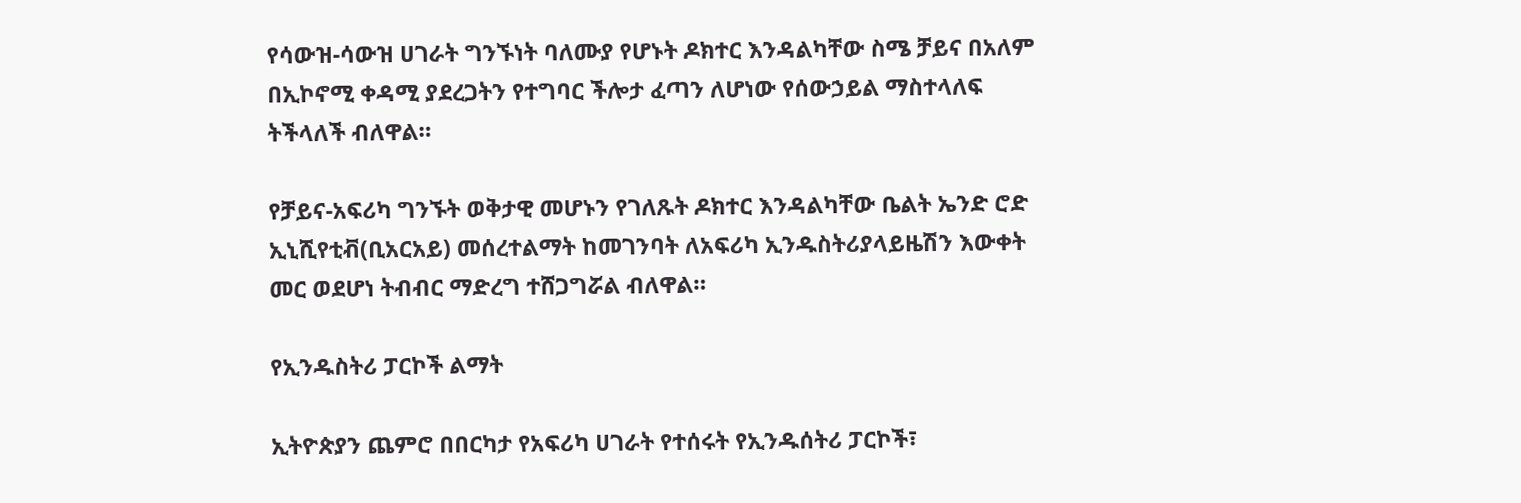የሳውዝ-ሳውዝ ሀገራት ግንኙነት ባለሙያ የሆኑት ዶክተር እንዳልካቸው ስሜ ቻይና በአለም በኢኮኖሚ ቀዳሚ ያደረጋትን የተግባር ችሎታ ፈጣን ለሆነው የሰውኃይል ማስተላለፍ ትችላለች ብለዋል።

የቻይና-አፍሪካ ግንኙት ወቅታዊ መሆኑን የገለጹት ዶክተር እንዳልካቸው ቤልት ኤንድ ሮድ ኢኒሺየቲቭ(ቢአርአይ) መሰረተልማት ከመገንባት ለአፍሪካ ኢንዱስትሪያላይዜሽን እውቀት መር ወደሆነ ትብብር ማድረግ ተሸጋግሯል ብለዋል።

የኢንዱስትሪ ፓርኮች ልማት

ኢትዮጵያን ጨምሮ በበርካታ የአፍሪካ ሀገራት የተሰሩት የኢንዱሰትሪ ፓርኮች፣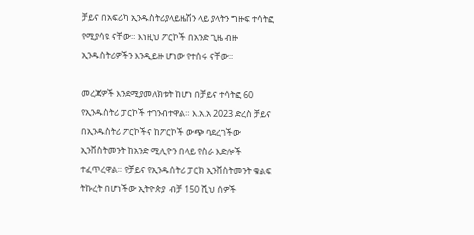ቻይና በአፍሪካ ኢንዱስትሪያላይዜሽን ላይ ያላትን ግዙፍ ተሳትፎ የሚያሳዩ ናቸው። እነዚህ ፖርኮች በአንድ ጊዜ ብዙ ኢንዱስትሪዎችን እንዲይዙ ሆነው የተሰሩ ናቸው።

መረጃዎች እንደሚያመለክቱት ከሆነ በቻይና ተሳትፎ 60 የኢንዱስትሪ ፓርኮች ተገንብተዋል። እ.አ.አ 2023 ድረስ ቻይና በኢንዱስትሪ ፖርኮችና ከፖርኮች ውጭ ባደረገችው ኢንቨስትመንት ከአንድ ሚሊዮን በላይ የስራ እድሎች ተፈጥረዋል። የቻይና የኢንዱሰትሪ ፓርክ ኢንቨስትመንት ቁልፍ ትኩረት በሆነችው ኢትዮጵያ  ብቻ 150 ሺህ ሰዎች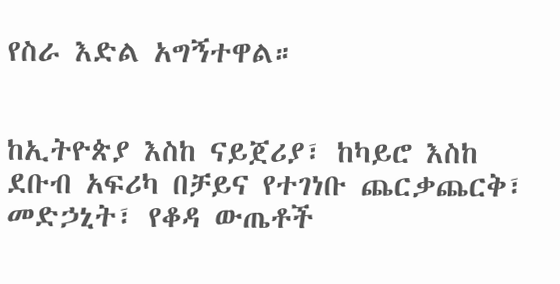የስራ እድል አግኝተዋል።


ከኢትዮጵያ እስከ ናይጀሪያ፣ ከካይሮ እስከ ደቡብ አፍሪካ በቻይና የተገነቡ ጨርቃጨርቅ፣ መድኃኒት፣ የቆዳ ውጤቶች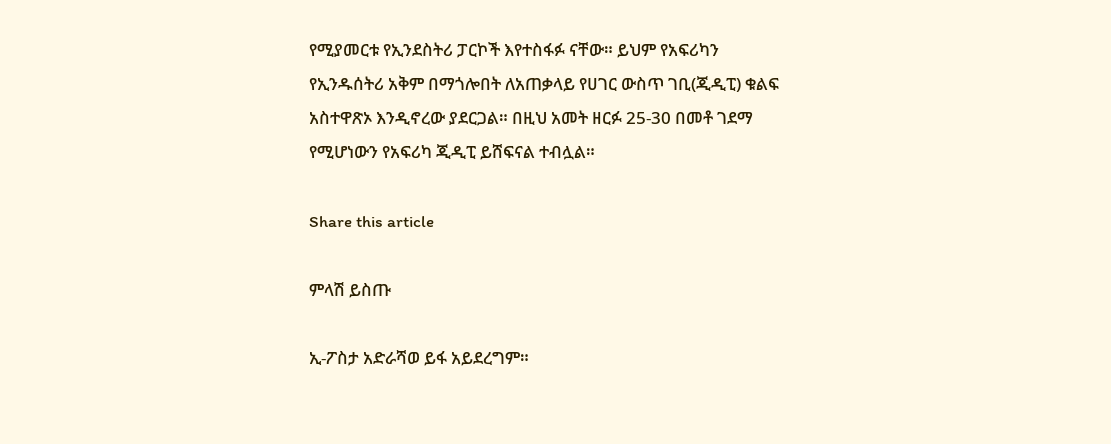የሚያመርቱ የኢንደስትሪ ፓርኮች እየተስፋፉ ናቸው። ይህም የአፍሪካን የኢንዱሰትሪ አቅም በማጎሎበት ለአጠቃላይ የሀገር ውስጥ ገቢ(ጂዲፒ) ቁልፍ አስተዋጽኦ እንዲኖረው ያደርጋል። በዚህ አመት ዘርፉ 25-30 በመቶ ገደማ የሚሆነውን የአፍሪካ ጂዲፒ ይሸፍናል ተብሏል።

Share this article

ምላሽ ይስጡ

ኢ-ፖስታ አድራሻወ ይፋ አይደረግም።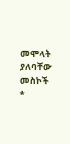መሞላት ያለባቸው መስኮች *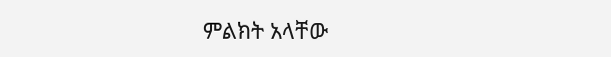ምልክት አላቸው